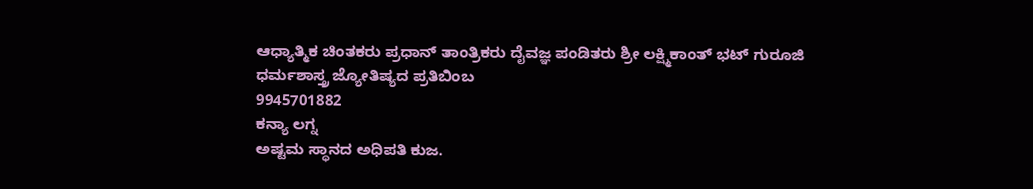ಆಧ್ಯಾತ್ಮಿಕ ಚಿಂತಕರು ಪ್ರಧಾನ್ ತಾಂತ್ರಿಕರು ದೈವಜ್ಞ ಪಂಡಿತರು ಶ್ರೀ ಲಕ್ಷ್ಮಿಕಾಂತ್ ಭಟ್ ಗುರೂಜಿ
ಧರ್ಮಶಾಸ್ತ್ರ ಜ್ಯೋತಿಷ್ಯದ ಪ್ರತಿಬಿಂಬ
9945701882
ಕನ್ಯಾ ಲಗ್ನ
ಅಷ್ಟಮ ಸ್ಥಾನದ ಅಧಿಪತಿ ಕುಜ.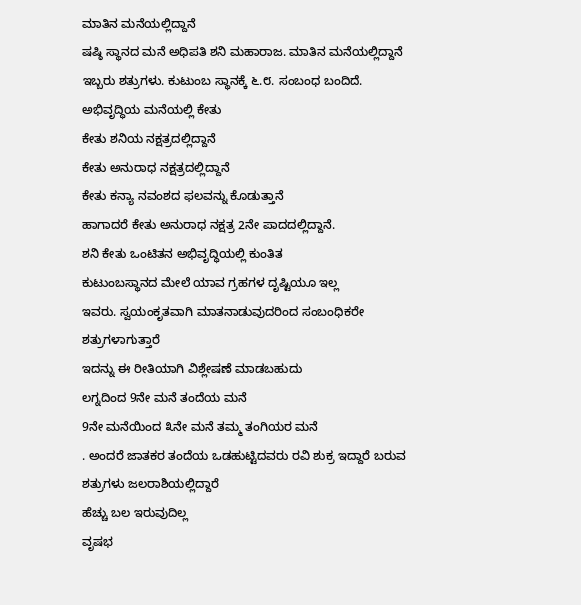ಮಾತಿನ ಮನೆಯಲ್ಲಿದ್ದಾನೆ
ಷಷ್ಠಿ ಸ್ಥಾನದ ಮನೆ ಅಧಿಪತಿ ಶನಿ ಮಹಾರಾಜ. ಮಾತಿನ ಮನೆಯಲ್ಲಿದ್ದಾನೆ
ಇಬ್ಬರು ಶತ್ರುಗಳು. ಕುಟುಂಬ ಸ್ಥಾನಕ್ಕೆ ೬.೮. ಸಂಬಂಧ ಬಂದಿದೆ.
ಅಭಿವೃದ್ಧಿಯ ಮನೆಯಲ್ಲಿ ಕೇತು
ಕೇತು ಶನಿಯ ನಕ್ಷತ್ರದಲ್ಲಿದ್ದಾನೆ
ಕೇತು ಅನುರಾಧ ನಕ್ಷತ್ರದಲ್ಲಿದ್ದಾನೆ
ಕೇತು ಕನ್ಯಾ ನವಂಶದ ಫಲವನ್ನು ಕೊಡುತ್ತಾನೆ
ಹಾಗಾದರೆ ಕೇತು ಅನುರಾಧ ನಕ್ಷತ್ರ 2ನೇ ಪಾದದಲ್ಲಿದ್ದಾನೆ.
ಶನಿ ಕೇತು ಒಂಟಿತನ ಅಭಿವೃದ್ಧಿಯಲ್ಲಿ ಕುಂತಿತ
ಕುಟುಂಬಸ್ಥಾನದ ಮೇಲೆ ಯಾವ ಗ್ರಹಗಳ ದೃಷ್ಟಿಯೂ ಇಲ್ಲ
ಇವರು. ಸ್ವಯಂಕೃತವಾಗಿ ಮಾತನಾಡುವುದರಿಂದ ಸಂಬಂಧಿಕರೇ ಶತ್ರುಗಳಾಗುತ್ತಾರೆ
ಇದನ್ನು ಈ ರೀತಿಯಾಗಿ ವಿಶ್ಲೇಷಣೆ ಮಾಡಬಹುದು
ಲಗ್ನದಿಂದ 9ನೇ ಮನೆ ತಂದೆಯ ಮನೆ
9ನೇ ಮನೆಯಿಂದ ೩ನೇ ಮನೆ ತಮ್ಮ ತಂಗಿಯರ ಮನೆ
. ಅಂದರೆ ಜಾತಕರ ತಂದೆಯ ಒಡಹುಟ್ಟಿದವರು ರವಿ ಶುಕ್ರ ಇದ್ದಾರೆ ಬರುವ ಶತ್ರುಗಳು ಜಲರಾಶಿಯಲ್ಲಿದ್ದಾರೆ
ಹೆಚ್ಚು ಬಲ ಇರುವುದಿಲ್ಲ
ವೃಷಭ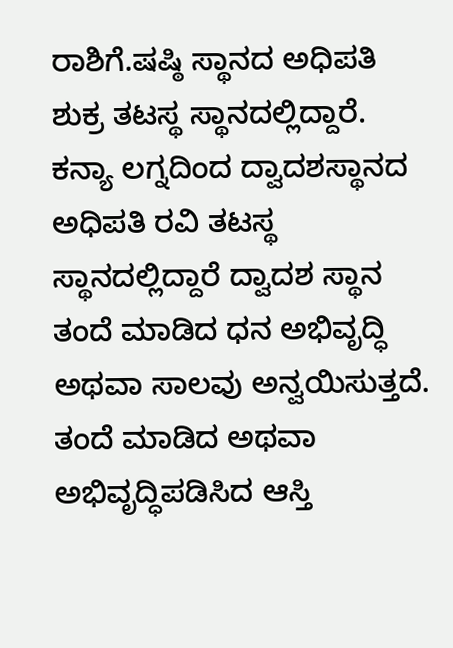ರಾಶಿಗೆ.ಷಷ್ಠಿ ಸ್ಥಾನದ ಅಧಿಪತಿ ಶುಕ್ರ ತಟಸ್ಥ ಸ್ಥಾನದಲ್ಲಿದ್ದಾರೆ.
ಕನ್ಯಾ ಲಗ್ನದಿಂದ ದ್ವಾದಶಸ್ಥಾನದ ಅಧಿಪತಿ ರವಿ ತಟಸ್ಥ ಸ್ಥಾನದಲ್ಲಿದ್ದಾರೆ ದ್ವಾದಶ ಸ್ಥಾನ ತಂದೆ ಮಾಡಿದ ಧನ ಅಭಿವೃದ್ಧಿ ಅಥವಾ ಸಾಲವು ಅನ್ವಯಿಸುತ್ತದೆ. ತಂದೆ ಮಾಡಿದ ಅಥವಾ ಅಭಿವೃದ್ಧಿಪಡಿಸಿದ ಆಸ್ತಿ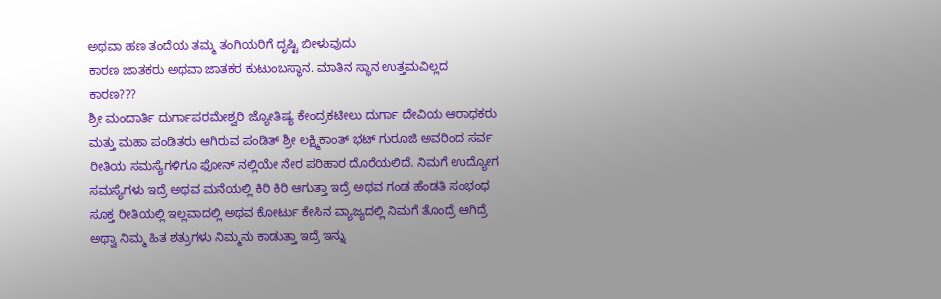ಅಥವಾ ಹಣ ತಂದೆಯ ತಮ್ಮ ತಂಗಿಯರಿಗೆ ದೃಷ್ಟಿ ಬೀಳುವುದು
ಕಾರಣ ಜಾತಕರು ಅಥವಾ ಜಾತಕರ ಕುಟುಂಬಸ್ಥಾನ. ಮಾತಿನ ಸ್ಥಾನ ಉತ್ತಮವಿಲ್ಲದ ಕಾರಣ???
ಶ್ರೀ ಮಂದಾರ್ತಿ ದುರ್ಗಾಪರಮೇಶ್ವರಿ ಜ್ಯೋತಿಷ್ಯ ಕೇಂದ್ರಕಟೀಲು ದುರ್ಗಾ ದೇವಿಯ ಆರಾಧಕರು ಮತ್ತು ಮಹಾ ಪಂಡಿತರು ಆಗಿರುವ ಪಂಡಿತ್ ಶ್ರೀ ಲಕ್ಷ್ಮಿಕಾಂತ್ ಭಟ್ ಗುರೂಜಿ ಅವರಿಂದ ಸರ್ವ ರೀತಿಯ ಸಮಸ್ಯೆಗಳಿಗೂ ಫೋನ್ ನಲ್ಲಿಯೇ ನೇರ ಪರಿಹಾರ ದೊರೆಯಲಿದೆ. ನಿಮಗೆ ಉದ್ಯೋಗ ಸಮಸ್ಯೆಗಳು ಇದ್ರೆ ಅಥವ ಮನೆಯಲ್ಲಿ ಕಿರಿ ಕಿರಿ ಆಗುತ್ತಾ ಇದ್ರೆ ಅಥವ ಗಂಡ ಹೆಂಡತಿ ಸಂಭಂಧ ಸೂಕ್ತ ರೀತಿಯಲ್ಲಿ ಇಲ್ಲವಾದಲ್ಲಿ ಅಥವ ಕೋರ್ಟು ಕೇಸಿನ ವ್ಯಾಜ್ಯದಲ್ಲಿ ನಿಮಗೆ ತೊಂದ್ರೆ ಆಗಿದ್ರೆ ಅಥ್ವಾ ನಿಮ್ಮ ಹಿತ ಶತ್ರುಗಳು ನಿಮ್ಮನು ಕಾಡುತ್ತಾ ಇದ್ರೆ ಇನ್ನು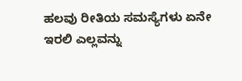ಹಲವು ರೀತಿಯ ಸಮಸ್ಯೆಗಳು ಏನೇ ಇರಲಿ ಎಲ್ಲವನ್ನು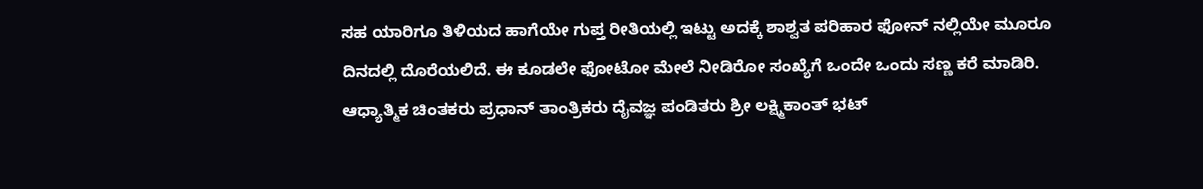ಸಹ ಯಾರಿಗೂ ತಿಳಿಯದ ಹಾಗೆಯೇ ಗುಪ್ತ ರೀತಿಯಲ್ಲಿ ಇಟ್ಟು ಅದಕ್ಕೆ ಶಾಶ್ವತ ಪರಿಹಾರ ಫೋನ್ ನಲ್ಲಿಯೇ ಮೂರೂ ದಿನದಲ್ಲಿ ದೊರೆಯಲಿದೆ. ಈ ಕೂಡಲೇ ಫೋಟೋ ಮೇಲೆ ನೀಡಿರೋ ಸಂಖ್ಯೆಗೆ ಒಂದೇ ಒಂದು ಸಣ್ಣ ಕರೆ ಮಾಡಿರಿ.
ಆಧ್ಯಾತ್ಮಿಕ ಚಿಂತಕರು ಪ್ರಧಾನ್ ತಾಂತ್ರಿಕರು ದೈವಜ್ಞ ಪಂಡಿತರು ಶ್ರೀ ಲಕ್ಷ್ಮಿಕಾಂತ್ ಭಟ್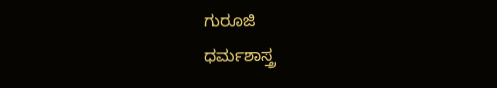ಗುರೂಜಿ
ಧರ್ಮಶಾಸ್ತ್ರ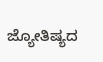ಜ್ಯೋತಿಷ್ಯದ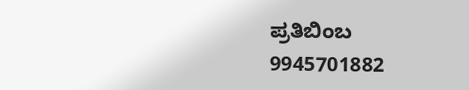ಪ್ರತಿಬಿಂಬ
9945701882